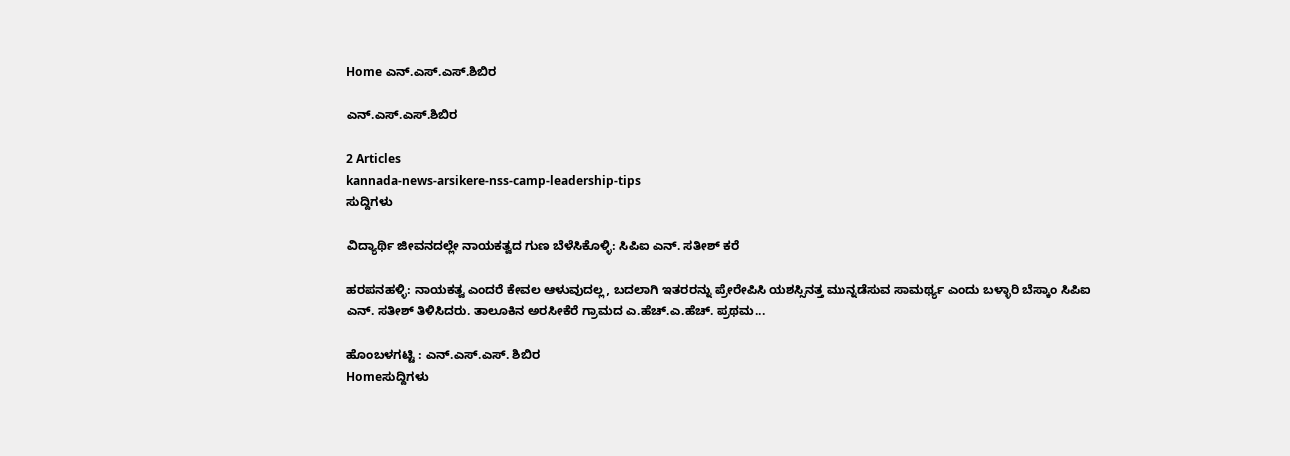Home ಎನ್.ಎಸ್.ಎಸ್.ಶಿಬಿರ

ಎನ್.ಎಸ್.ಎಸ್.ಶಿಬಿರ

2 Articles
kannada-news-arsikere-nss-camp-leadership-tips
ಸುದ್ದಿಗಳು

ವಿದ್ಯಾರ್ಥಿ ಜೀವನದಲ್ಲೇ ನಾಯಕತ್ವದ ಗುಣ ಬೆಳೆಸಿಕೊಳ್ಳಿ: ಸಿಪಿಐ ಎನ್. ಸತೀಶ್ ಕರೆ

ಹರಪನಹಳ್ಳಿ: ನಾಯಕತ್ವ ಎಂದರೆ ಕೇವಲ ಆಳುವುದಲ್ಲ, ಬದಲಾಗಿ ಇತರರನ್ನು ಪ್ರೇರೇಪಿಸಿ ಯಶಸ್ಸಿನತ್ತ ಮುನ್ನಡೆಸುವ ಸಾಮರ್ಥ್ಯ ಎಂದು ಬಳ್ಳಾರಿ ಬೆಸ್ಕಾಂ ಸಿಪಿಐ ಎನ್. ಸತೀಶ್ ತಿಳಿಸಿದರು. ತಾಲೂಕಿನ ಅರಸೀಕೆರೆ ಗ್ರಾಮದ ಎ.ಹೆಚ್.ಎ.ಹೆಚ್. ಪ್ರಥಮ...

ಹೊಂಬಳಗಟ್ಟಿ : ಎನ್‌.ಎಸ್‌.ಎಸ್. ಶಿಬಿರ
Homeಸುದ್ದಿಗಳು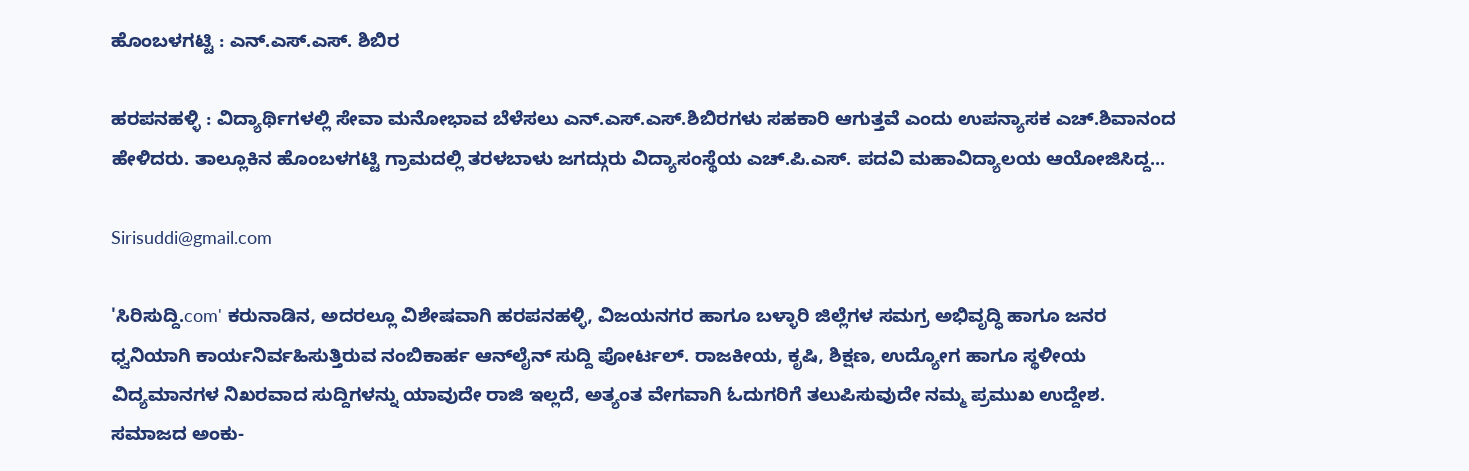ಹೊಂಬಳಗಟ್ಟಿ : ಎನ್‌.ಎಸ್‌.ಎಸ್. ಶಿಬಿರ

ಹರಪನಹಳ್ಳಿ : ವಿದ್ಯಾರ್ಥಿಗಳಲ್ಲಿ ಸೇವಾ ಮನೋಭಾವ ಬೆಳೆಸಲು ಎನ್‍.ಎಸ್.ಎಸ್.ಶಿಬಿರಗಳು ಸಹಕಾರಿ ಆಗುತ್ತವೆ ಎಂದು ಉಪನ್ಯಾಸಕ ಎಚ್.ಶಿವಾನಂದ ಹೇಳಿದರು. ತಾಲ್ಲೂಕಿನ ಹೊಂಬಳಗಟ್ಟಿ ಗ್ರಾಮದಲ್ಲಿ ತರಳಬಾಳು ಜಗದ್ಗುರು ವಿದ್ಯಾಸಂಸ್ಥೆಯ ಎಚ್.ಪಿ.ಎಸ್. ಪದವಿ ಮಹಾವಿದ್ಯಾಲಯ ಆಯೋಜಿಸಿದ್ದ...

Sirisuddi@gmail.com

'ಸಿರಿಸುದ್ದಿ.com' ಕರುನಾಡಿನ, ಅದರಲ್ಲೂ ವಿಶೇಷವಾಗಿ ಹರಪನಹಳ್ಳಿ, ವಿಜಯನಗರ ಹಾಗೂ ಬಳ್ಳಾರಿ ಜಿಲ್ಲೆಗಳ ಸಮಗ್ರ ಅಭಿವೃದ್ಧಿ ಹಾಗೂ ಜನರ ಧ್ವನಿಯಾಗಿ ಕಾರ್ಯನಿರ್ವಹಿಸುತ್ತಿರುವ ನಂಬಿಕಾರ್ಹ ಆನ್‌ಲೈನ್ ಸುದ್ದಿ ಪೋರ್ಟಲ್. ರಾಜಕೀಯ, ಕೃಷಿ, ಶಿಕ್ಷಣ, ಉದ್ಯೋಗ ಹಾಗೂ ಸ್ಥಳೀಯ ವಿದ್ಯಮಾನಗಳ ನಿಖರವಾದ ಸುದ್ದಿಗಳನ್ನು ಯಾವುದೇ ರಾಜಿ ಇಲ್ಲದೆ, ಅತ್ಯಂತ ವೇಗವಾಗಿ ಓದುಗರಿಗೆ ತಲುಪಿಸುವುದೇ ನಮ್ಮ ಪ್ರಮುಖ ಉದ್ದೇಶ. ಸಮಾಜದ ಅಂಕು-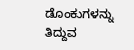ಡೊಂಕುಗಳನ್ನು ತಿದ್ದುವ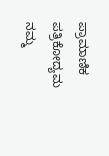ಪ್ರಾಮಾಣಿಕ ಪತ್ರಿಕೋದ್ಯಮ ನಮ್ಮ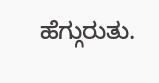ಹೆಗ್ಗುರುತು.